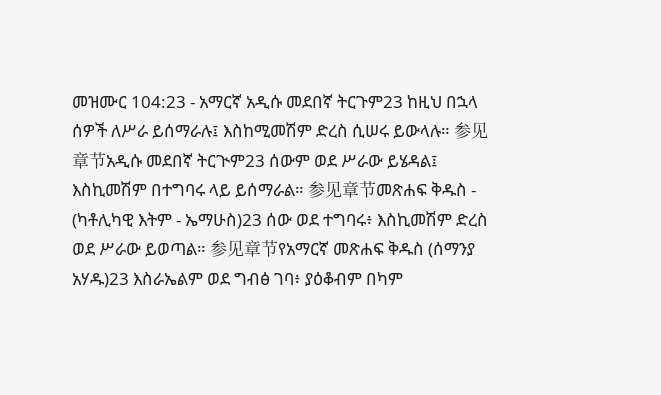መዝሙር 104:23 - አማርኛ አዲሱ መደበኛ ትርጉም23 ከዚህ በኋላ ሰዎች ለሥራ ይሰማራሉ፤ እስከሚመሽም ድረስ ሲሠሩ ይውላሉ። 参见章节አዲሱ መደበኛ ትርጒም23 ሰውም ወደ ሥራው ይሄዳል፤ እስኪመሽም በተግባሩ ላይ ይሰማራል። 参见章节መጽሐፍ ቅዱስ - (ካቶሊካዊ እትም - ኤማሁስ)23 ሰው ወደ ተግባሩ፥ እስኪመሽም ድረስ ወደ ሥራው ይወጣል። 参见章节የአማርኛ መጽሐፍ ቅዱስ (ሰማንያ አሃዱ)23 እስራኤልም ወደ ግብፅ ገባ፥ ያዕቆብም በካም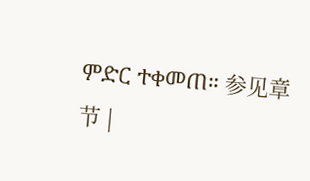ምድር ተቀመጠ። 参见章节 |